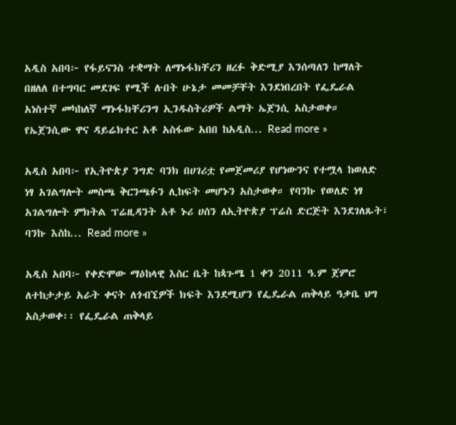አዲስ አበባ፦ የፋይናንስ ተቋማት ለማኑፋክቸሪን ዘረፉ ቅድሚያ እንሰጣለን ከማለት በዘለለ በተግባር መደገፍ የሚች ሉበት ሁኔታ መመቻቸት እንደነበረበት የፌዴራል አነስተኛ መካከለኛ ማኑፋክቸሪንግ ኢንዱስትሪዎች ልማት ኤጀንሲ አስታወቀ። የኤጀንሲው ዋና ዳይሬክተር አቶ አስፋው አበበ ከአዲስ... Read more »

አዲስ አበባ፦ የኢትዮጵያ ንግድ ባንክ በሀገሪቷ የመጀመሪያ የሆነውንና የተሟላ ከወለድ ነፃ አገልግሎት መስጫ ቅርንጫፉን ሊከፍት መሆኑን አስታወቀ። የባንኩ የወለድ ነፃ አገልግሎት ምክትል ፕሬዚዳንት አቶ ኑሪ ሀሰን ለኢትዮጵያ ፕሬስ ድርጅት እንደገለጹት፣ ባንኩ እስከ... Read more »

አዲስ አበባ፦ የቀድሞው ማዕከላዊ እስር ቤት ከጳጉሜ 1 ቀን 2011 ዓ.ም ጀምሮ ለተከታታይ አራት ቀናት ለጎብኚዎች ክፍት እንደሚሆን የፌዴራል ጠቅላይ ዓቃቤ ህግ አስታወቀ፡፡ የፌዴራል ጠቅላይ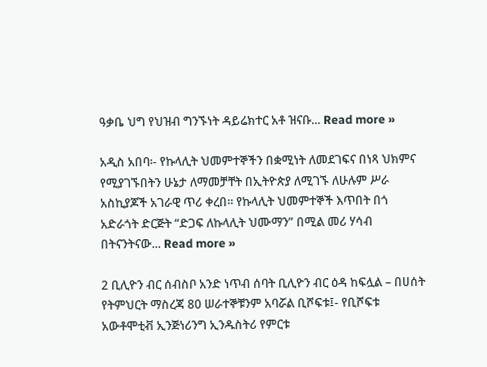ዓቃቤ ህግ የህዝብ ግንኙነት ዳይሬክተር አቶ ዝናቡ... Read more »

አዲስ አበባ፡- የኩላሊት ህመምተኞችን በቋሚነት ለመደገፍና በነጻ ህክምና የሚያገኙበትን ሁኔታ ለማመቻቸት በኢትዮጵያ ለሚገኙ ለሁሉም ሥራ አስኪያጆች አገራዊ ጥሪ ቀረበ፡፡ የኩላሊት ህመምተኞች እጥበት በጎ አድራጎት ድርጅት “ድጋፍ ለኩላሊት ህሙማን” በሚል መሪ ሃሳብ በትናንትናው... Read more »

2 ቢሊዮን ብር ሰብስቦ አንድ ነጥብ ሰባት ቢሊዮን ብር ዕዳ ከፍሏል – በሀሰት የትምህርት ማስረጃ 80 ሠራተኞቹንም አባሯል ቢሾፍቱ፤- የቢሾፍቱ አውቶሞቲቭ ኢንጅነሪንግ ኢንዱስትሪ የምርቱ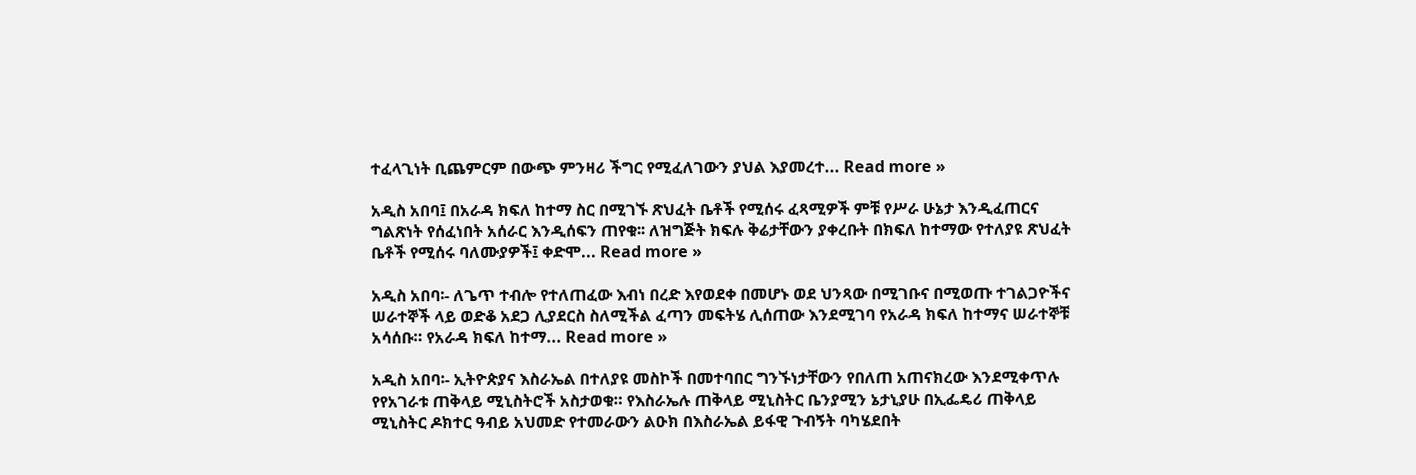ተፈላጊነት ቢጨምርም በውጭ ምንዛሪ ችግር የሚፈለገውን ያህል እያመረተ... Read more »

አዲስ አበባ፤ በአራዳ ክፍለ ከተማ ስር በሚገኙ ጽህፈት ቤቶች የሚሰሩ ፈጻሚዎች ምቹ የሥራ ሁኔታ እንዲፈጠርና ግልጽነት የሰፈነበት አሰራር እንዲሰፍን ጠየቁ፡፡ ለዝግጅት ክፍሉ ቅሬታቸውን ያቀረቡት በክፍለ ከተማው የተለያዩ ጽህፈት ቤቶች የሚሰሩ ባለሙያዎች፤ ቀድሞ... Read more »

አዲስ አበባ፡- ለጌጥ ተብሎ የተለጠፈው እብነ በረድ እየወደቀ በመሆኑ ወደ ህንጻው በሚገቡና በሚወጡ ተገልጋዮችና ሠራተኞች ላይ ወድቆ አደጋ ሊያደርስ ስለሚችል ፈጣን መፍትሄ ሊሰጠው እንደሚገባ የአራዳ ክፍለ ከተማና ሠራተኞቹ አሳሰቡ። የአራዳ ክፍለ ከተማ... Read more »

አዲስ አበባ፡- ኢትዮጵያና እስራኤል በተለያዩ መስኮች በመተባበር ግንኙነታቸውን የበለጠ አጠናክረው እንደሚቀጥሉ የየአገራቱ ጠቅላይ ሚኒስትሮች አስታወቁ። የእስራኤሉ ጠቅላይ ሚኒስትር ቤንያሚን ኔታኒያሁ በኢፌዴሪ ጠቅላይ ሚኒስትር ዶክተር ዓብይ አህመድ የተመራውን ልዑክ በእስራኤል ይፋዊ ጉብኝት ባካሄደበት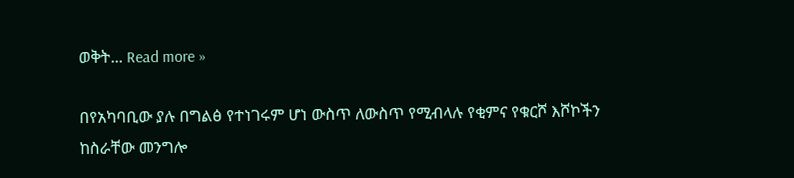ወቅት... Read more »

በየአካባቢው ያሉ በግልፅ የተነገሩም ሆነ ውስጥ ለውስጥ የሚብላሉ የቂምና የቁርሾ እሾኮችን ከስራቸው መንግሎ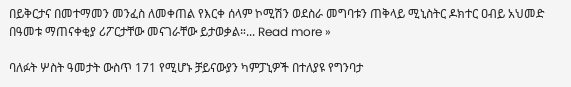በይቅርታና በመተማመን መንፈስ ለመቀጠል የእርቀ ሰላም ኮሚሽን ወደስራ መግባቱን ጠቅላይ ሚኒስትር ዶክተር ዐብይ አህመድ በዓመቱ ማጠናቀቂያ ሪፖርታቸው መናገራቸው ይታወቃል።... Read more »

ባለፉት ሦስት ዓመታት ውስጥ 171 የሚሆኑ ቻይናውያን ካምፓኒዎች በተለያዩ የግንባታ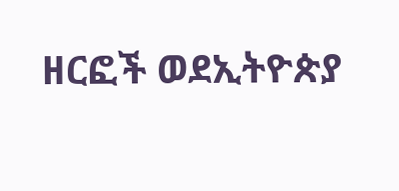ዘርፎች ወደኢትዮጵያ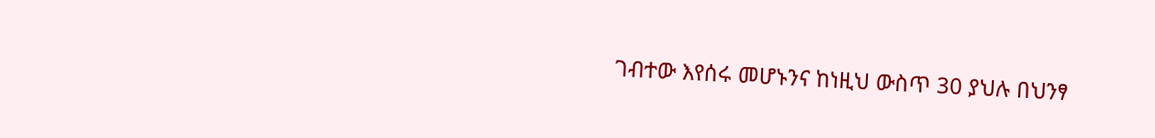ገብተው እየሰሩ መሆኑንና ከነዚህ ውስጥ 30 ያህሉ በህንፃ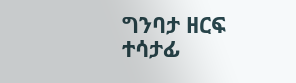ግንባታ ዘርፍ ተሳታፊ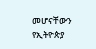መሆናቸውን የኢትዮጵያ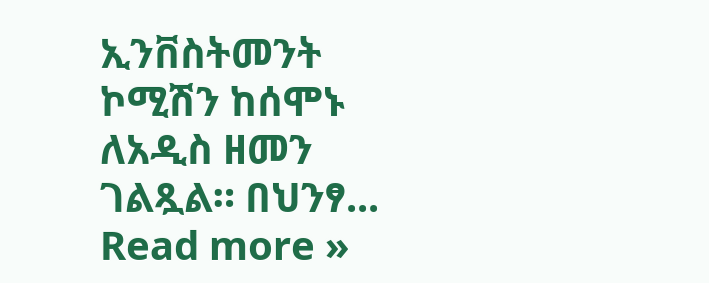ኢንቨስትመንት ኮሚሽን ከሰሞኑ ለአዲስ ዘመን ገልጿል። በህንፃ... Read more »